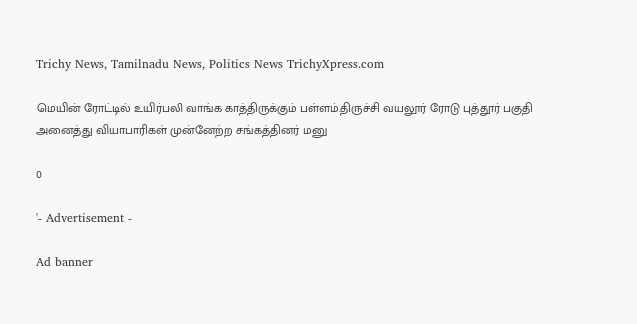Trichy News, Tamilnadu News, Politics News TrichyXpress.com

மெயின் ரோட்டில் உயிர்பலி வாங்க காத்திருக்கும் பள்ளம்.திருச்சி வயலூர் ரோடு புத்தூர் பகுதி அனைத்து வியாபாரிகள் முன்னேற்ற சங்கத்தினர் மனு

0

'- Advertisement -

Ad banner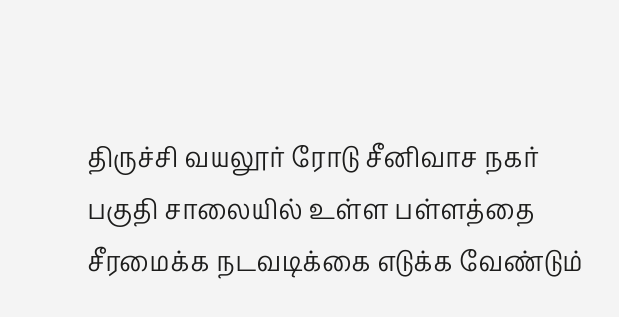திருச்சி வயலூர் ரோடு சீனிவாச நகர் பகுதி சாலையில் உள்ள பள்ளத்தை சீரமைக்க நடவடிக்கை எடுக்க வேண்டும்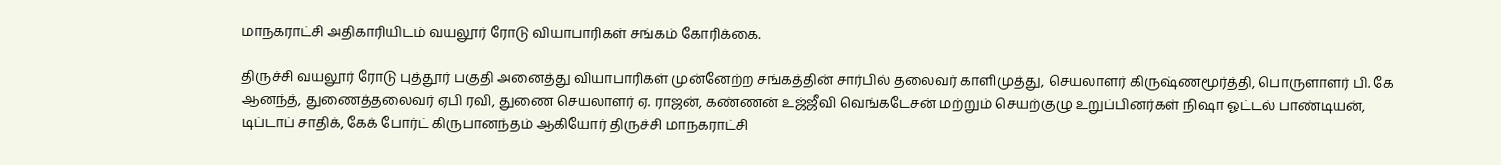மாநகராட்சி அதிகாரியிடம் வயலூர் ரோடு வியாபாரிகள் சங்கம் கோரிக்கை.

திருச்சி வயலூர் ரோடு புத்தூர் பகுதி அனைத்து வியாபாரிகள் முன்னேற்ற சங்கத்தின் சார்பில் தலைவர் காளிமுத்து, செயலாளர் கிருஷ்ணமூர்த்தி, பொருளாளர் பி. கே ஆனந்த், துணைத்தலைவர் ஏபி ரவி, துணை செயலாளர் ஏ. ராஜன், கண்ணன் உஜ்ஜீவி வெங்கடேசன் மற்றும் செயற்குழு உறுப்பினர்கள் நிஷா ஓட்டல் பாண்டியன், டிப்டாப் சாதிக், கேக் போர்ட் கிருபானந்தம் ஆகியோர் திருச்சி மாநகராட்சி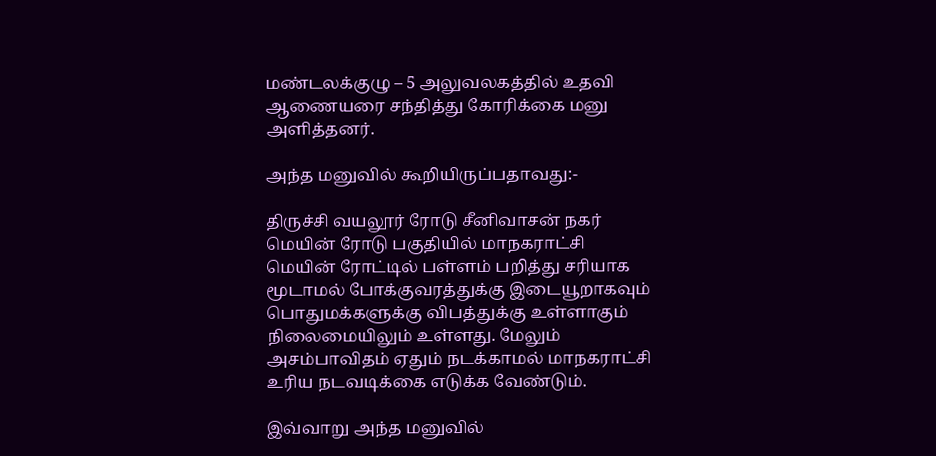மண்டலக்குழு – 5 அலுவலகத்தில் உதவி ஆணையரை சந்தித்து கோரிக்கை மனு அளித்தனர்.

அந்த மனுவில் கூறியிருப்பதாவது:-

திருச்சி வயலூர் ரோடு சீனிவாசன் நகர் மெயின் ரோடு பகுதியில் மாநகராட்சி மெயின் ரோட்டில் பள்ளம் பறித்து சரியாக மூடாமல் போக்குவரத்துக்கு இடையூறாகவும் பொதுமக்களுக்கு விபத்துக்கு உள்ளாகும் நிலைமையிலும் உள்ளது. மேலும் அசம்பாவிதம் ஏதும் நடக்காமல் மாநகராட்சி உரிய நடவடிக்கை எடுக்க வேண்டும்.

இவ்வாறு அந்த மனுவில்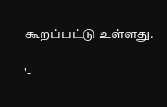கூறப்பட்டு உள்ளது.

'-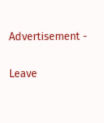Advertisement -

Leave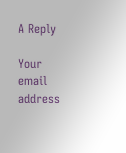A Reply

Your email address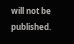will not be published.